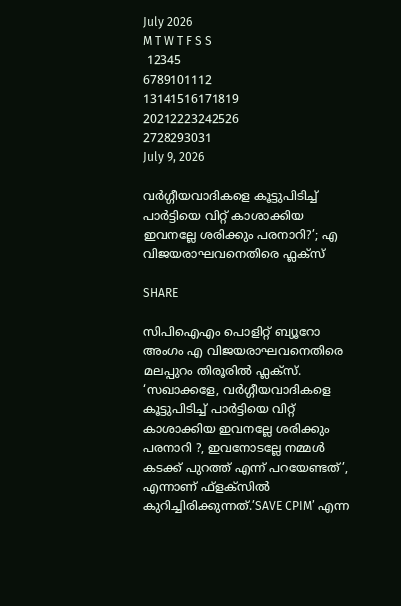July 2026
M T W T F S S
 12345
6789101112
13141516171819
20212223242526
2728293031
July 9, 2026

വർഗ്ഗീയവാദികളെ കൂട്ടുപിടിച്ച് പാർട്ടിയെ വിറ്റ് കാശാക്കിയ ഇവനല്ലേ ശരിക്കും പരനാറി?’; എ വിജയരാഘവനെതിരെ ഫ്ലക്സ്

SHARE

സിപിഐഎം പൊളിറ്റ് ബ്യൂറോ അംഗം എ വിജയരാഘവനെതിരെ മലപ്പുറം തിരൂരില്‍ ഫ്ലക്സ്. ‘സഖാക്കളേ, വര്‍ഗ്ഗീയവാദികളെ കൂട്ടുപിടിച്ച് പാര്‍ട്ടിയെ വിറ്റ് കാശാക്കിയ ഇവനല്ലേ ശരിക്കും പരനാറി ?, ഇവനോടല്ലേ നമ്മള്‍ കടക്ക് പുറത്ത് എന്ന് പറയേണ്ടത്’, എന്നാണ് ഫ്‌ളക്‌സില്‍ കുറിച്ചിരിക്കുന്നത്.’SAVE CPIM’ എന്ന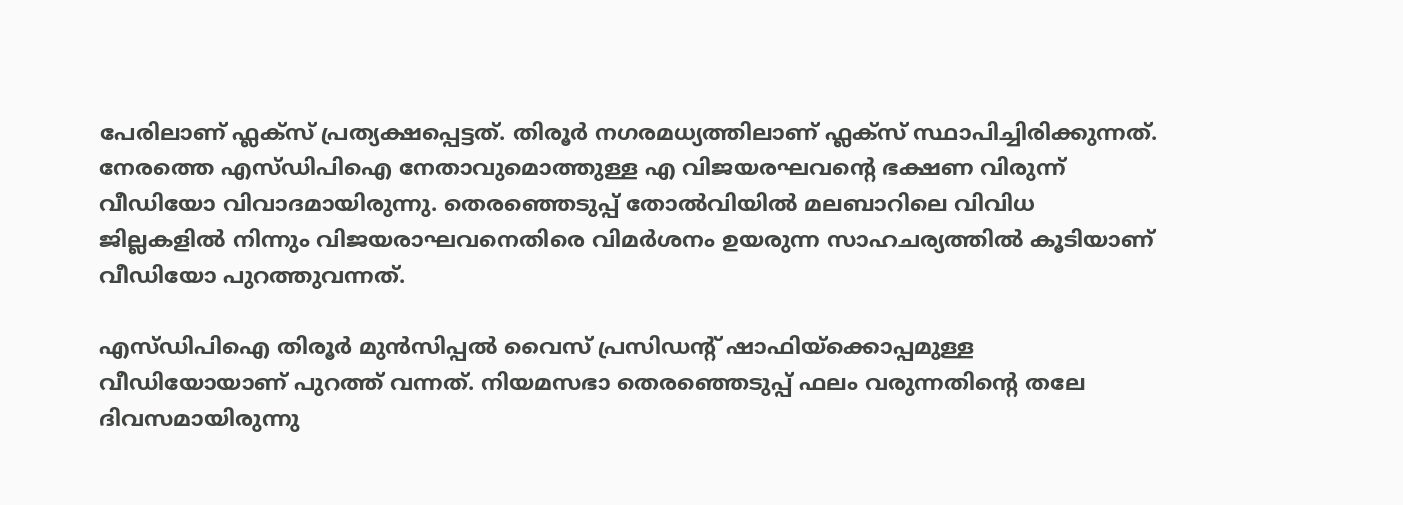പേരിലാണ് ഫ്ലക്‌സ് പ്രത്യക്ഷപ്പെട്ടത്. തിരൂര്‍ നഗരമധ്യത്തിലാണ് ഫ്ലക്‌സ് സ്ഥാപിച്ചിരിക്കുന്നത്. നേരത്തെ എസ്ഡിപിഐ നേതാവുമൊത്തുള്ള എ വിജയരഘവൻ്റെ ഭക്ഷണ വിരുന്ന് വീഡിയോ വിവാദമായിരുന്നു. തെരഞ്ഞെടുപ്പ് തോല്‍വിയില്‍ മലബാറിലെ വിവിധ ജില്ലകളില്‍ നിന്നും വിജയരാഘവനെതിരെ വിമര്‍ശനം ഉയരുന്ന സാഹചര്യത്തിൽ കൂടിയാണ് വീഡിയോ പുറത്തുവന്നത്.

എസ്ഡിപിഐ തിരൂര്‍ മുന്‍സിപ്പല്‍ വൈസ് പ്രസിഡന്റ് ഷാഫിയ്ക്കൊപ്പമുള്ള വീഡിയോയാണ് പുറത്ത് വന്നത്. നിയമസഭാ തെരഞ്ഞെടുപ്പ് ഫലം വരുന്നതിന്റെ തലേ ദിവസമായിരുന്നു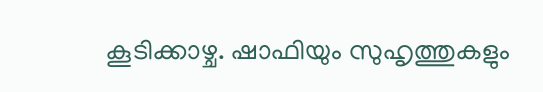കൂടിക്കാഴ്ച. ഷാഫിയും സുഹൃത്തുകളും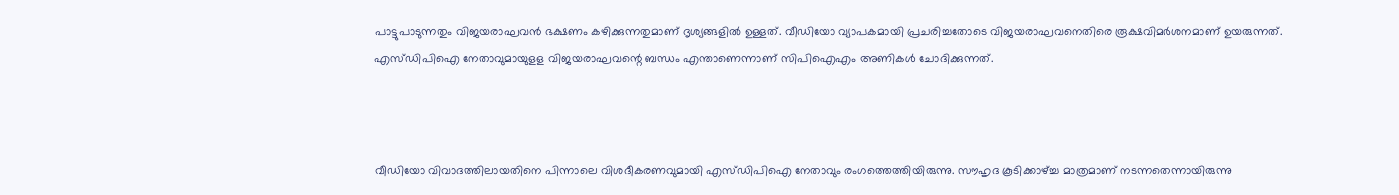പാട്ടുപാടുന്നതും വിജയരാഘവന്‍ ഭക്ഷണം കഴിക്കുന്നതുമാണ് ദൃശ്യങ്ങളില്‍ ഉള്ളത്. വീഡിയോ വ്യാപകമായി പ്രചരിച്ചതോടെ വിജയരാഘവനെതിരെ രൂക്ഷവിമര്‍ശനമാണ് ഉയരുന്നത്. എസ്ഡിപിഐ നേതാവുമായുളള വിജയരാഘവന്റെ ബന്ധം എന്താണെന്നാണ് സിപിഐഎം അണികള്‍ ചോദിക്കുന്നത്.



വീഡിയോ വിവാദത്തിലായതിനെ പിന്നാലെ വിശദീകരണവുമായി എസ്ഡിപിഐ നേതാവും രംഗത്തെത്തിയിരുന്നു. സൗഹൃദ കൂടിക്കാഴ്ച്ച മാത്രമാണ് നടന്നതെന്നായിരുന്നു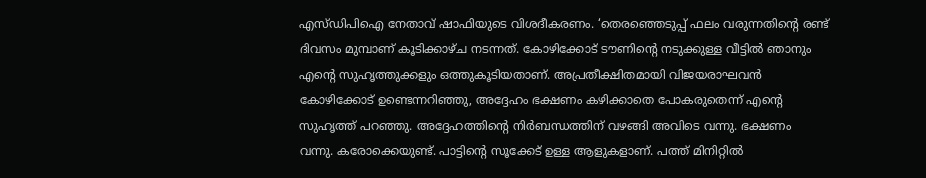എസ്ഡിപിഐ നേതാവ് ഷാഫിയുടെ വിശദീകരണം. ‘തെരഞ്ഞെടുപ്പ് ഫലം വരുന്നതിന്റെ രണ്ട് ദിവസം മുമ്പാണ് കൂടിക്കാഴ്ച നടന്നത്. കോഴിക്കോട് ടൗണിന്റെ നടുക്കുള്ള വീട്ടില്‍ ഞാനും എന്റെ സുഹൃത്തുക്കളും ഒത്തുകൂടിയതാണ്. അപ്രതീക്ഷിതമായി വിജയരാഘവന്‍ കോഴിക്കോട് ഉണ്ടെന്നറിഞ്ഞു, അദ്ദേഹം ഭക്ഷണം കഴിക്കാതെ പോകരുതെന്ന് എന്റെ സുഹൃത്ത് പറഞ്ഞു. അദ്ദേഹത്തിന്റെ നിര്‍ബന്ധത്തിന് വഴങ്ങി അവിടെ വന്നു. ഭക്ഷണം വന്നു. കരോക്കെയുണ്ട്. പാട്ടിന്റെ സൂക്കേട് ഉള്ള ആളുകളാണ്. പത്ത് മിനിറ്റില്‍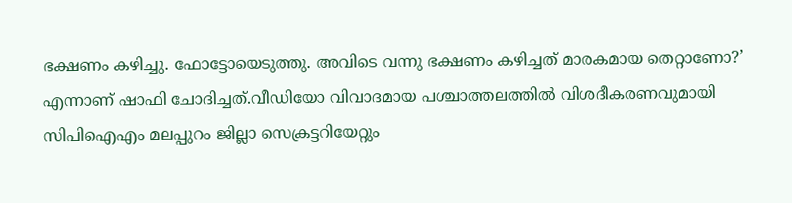ഭക്ഷണം കഴിച്ചു. ഫോട്ടോയെടുത്തു. അവിടെ വന്നു ഭക്ഷണം കഴിച്ചത് മാരകമായ തെറ്റാണോ?’ എന്നാണ് ഷാഫി ചോദിച്ചത്.വീഡിയോ വിവാദമായ പശ്ചാത്തലത്തില്‍ വിശദീകരണവുമായി സിപിഐഎം മലപ്പുറം ജില്ലാ സെക്രട്ടറിയേറ്റും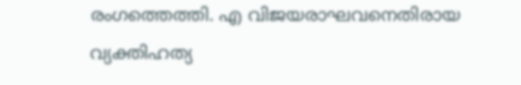രംഗത്തെത്തി. എ വിജയരാഘവനെതിരായ വ്യക്തിഹത്യ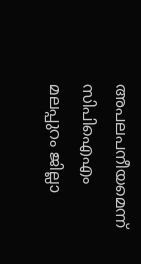അപലപനീയമെന്ന് സിപിഐഎം മലപ്പുറം ജില്ലാ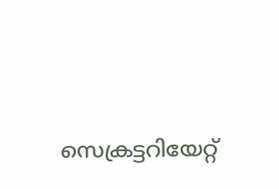സെക്രട്ടറിയേറ്റ്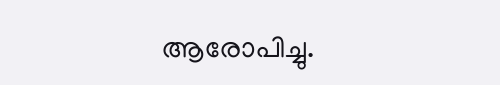ആരോപിച്ചു.